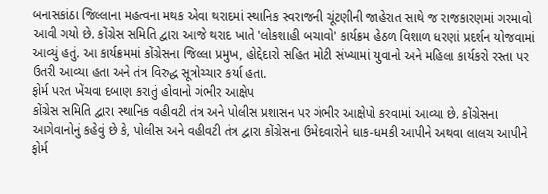બનાસકાંઠા જિલ્લાના મહત્વના મથક એવા થરાદમાં સ્થાનિક સ્વરાજની ચૂંટણીની જાહેરાત સાથે જ રાજકારણમાં ગરમાવો આવી ગયો છે. કોંગ્રેસ સમિતિ દ્વારા આજે થરાદ ખાતે 'લોકશાહી બચાવો' કાર્યક્રમ હેઠળ વિશાળ ધરણાં પ્રદર્શન યોજવામાં આવ્યું હતું. આ કાર્યક્રમમાં કોંગ્રેસના જિલ્લા પ્રમુખ, હોદ્દેદારો સહિત મોટી સંખ્યામાં યુવાનો અને મહિલા કાર્યકરો રસ્તા પર ઉતરી આવ્યા હતા અને તંત્ર વિરુદ્ધ સૂત્રોચ્ચાર કર્યા હતા.
ફોર્મ પરત ખેંચવા દબાણ કરાતું હોવાનો ગંભીર આક્ષેપ
કોંગ્રેસ સમિતિ દ્વારા સ્થાનિક વહીવટી તંત્ર અને પોલીસ પ્રશાસન પર ગંભીર આક્ષેપો કરવામાં આવ્યા છે. કોંગ્રેસના આગેવાનોનું કહેવું છે કે, પોલીસ અને વહીવટી તંત્ર દ્વારા કોંગ્રેસના ઉમેદવારોને ધાક-ધમકી આપીને અથવા લાલચ આપીને ફોર્મ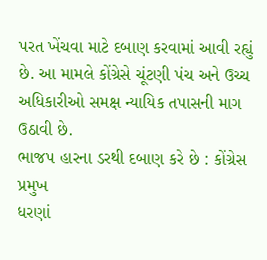પરત ખેંચવા માટે દબાણ કરવામાં આવી રહ્યું છે. આ મામલે કોંગ્રેસે ચૂંટણી પંચ અને ઉચ્ચ અધિકારીઓ સમક્ષ ન્યાયિક તપાસની માગ ઉઠાવી છે.
ભાજપ હારના ડરથી દબાણ કરે છે : કોંગ્રેસ પ્રમુખ
ધરણાં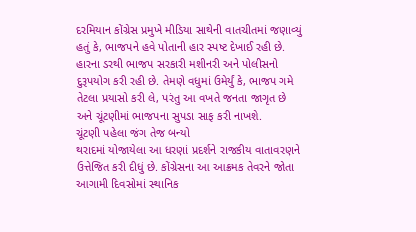દરમિયાન કોંગ્રેસ પ્રમુખે મીડિયા સાથેની વાતચીતમાં જણાવ્યું હતું કે, ભાજપને હવે પોતાની હાર સ્પષ્ટ દેખાઈ રહી છે. હારના ડરથી ભાજપ સરકારી મશીનરી અને પોલીસનો દુરૂપયોગ કરી રહી છે. તેમણે વધુમાં ઉમેર્યું કે, ભાજપ ગમે તેટલા પ્રયાસો કરી લે, પરંતુ આ વખતે જનતા જાગૃત છે અને ચૂંટણીમાં ભાજપના સુપડા સાફ કરી નાખશે.
ચૂંટણી પહેલા જંગ તેજ બન્યો
થરાદમાં યોજાયેલા આ ધરણાં પ્રદર્શને રાજકીય વાતાવરણને ઉત્તેજિત કરી દીધું છે. કોંગ્રેસના આ આક્રમક તેવરને જોતા આગામી દિવસોમાં સ્થાનિક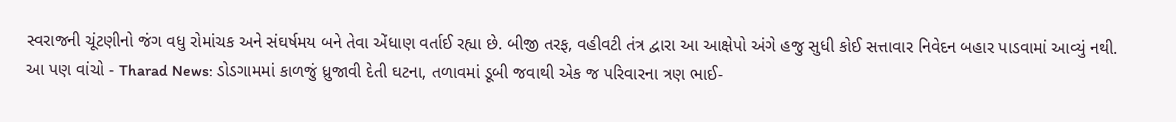સ્વરાજની ચૂંટણીનો જંગ વધુ રોમાંચક અને સંઘર્ષમય બને તેવા એંધાણ વર્તાઈ રહ્યા છે. બીજી તરફ, વહીવટી તંત્ર દ્વારા આ આક્ષેપો અંગે હજુ સુધી કોઈ સત્તાવાર નિવેદન બહાર પાડવામાં આવ્યું નથી.
આ પણ વાંચો - Tharad News: ડોડગામમાં કાળજું ધ્રુજાવી દેતી ઘટના, તળાવમાં ડૂબી જવાથી એક જ પરિવારના ત્રણ ભાઈ-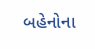બહેનોના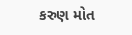કરુણ મોત